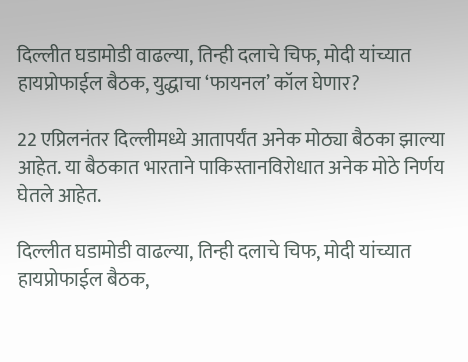दिल्लीत घडामोडी वाढल्या, तिन्ही दलाचे चिफ, मोदी यांच्यात हायप्रोफाईल बैठक, युद्धाचा ‘फायनल’ कॉल घेणार?

22 एप्रिलनंतर दिल्लीमध्ये आतापर्यंत अनेक मोठ्या बैठका झाल्या आहेत. या बैठकात भारताने पाकिस्तानविरोधात अनेक मोठे निर्णय घेतले आहेत.

दिल्लीत घडामोडी वाढल्या, तिन्ही दलाचे चिफ, मोदी यांच्यात हायप्रोफाईल बैठक,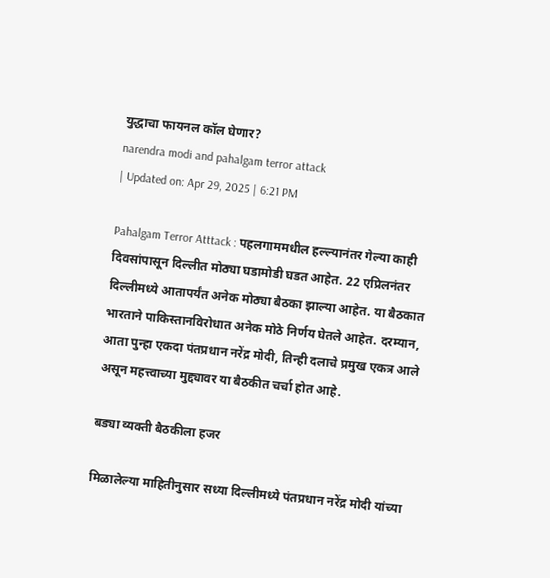युद्धाचा फायनल कॉल घेणार?
narendra modi and pahalgam terror attack
| Updated on: Apr 29, 2025 | 6:21 PM

Pahalgam Terror Atttack : पहलगाममधील हल्ल्यानंतर गेल्या काही दिवसांपासून दिल्लीत मोठ्या घडामोडी घडत आहेत. 22 एप्रिलनंतर दिल्लीमध्ये आतापर्यंत अनेक मोठ्या बैठका झाल्या आहेत. या बैठकात भारताने पाकिस्तानविरोधात अनेक मोठे निर्णय घेतले आहेत. दरम्यान, आता पुन्हा एकदा पंतप्रधान नरेंद्र मोदी, तिन्ही दलाचे प्रमुख एकत्र आले असून महत्त्वाच्या मुद्द्यावर या बैठकीत चर्चा होत आहे.

बड्या व्यक्ती बैठकीला हजर

मिळालेल्या माहितीनुसार सध्या दिल्लीमध्ये पंतप्रधान नरेंद्र मोदी यांच्या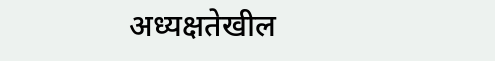अध्यक्षतेखील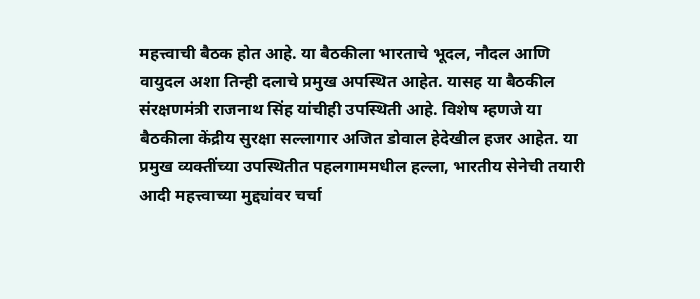महत्त्वाची बैठक होत आहे. या बैठकीला भारताचे भूदल, नौदल आणि वायुदल अशा तिन्ही दलाचे प्रमुख अपस्थित आहेत. यासह या बैठकील संरक्षणमंत्री राजनाथ सिंह यांचीही उपस्थिती आहे. विशेष म्हणजे या बैठकीला केंद्रीय सुरक्षा सल्लागार अजित डोवाल हेदेखील हजर आहेत. या प्रमुख व्यक्तींच्या उपस्थितीत पहलगाममधील हल्ला, भारतीय सेनेची तयारी आदी महत्त्वाच्या मुद्द्यांवर चर्चा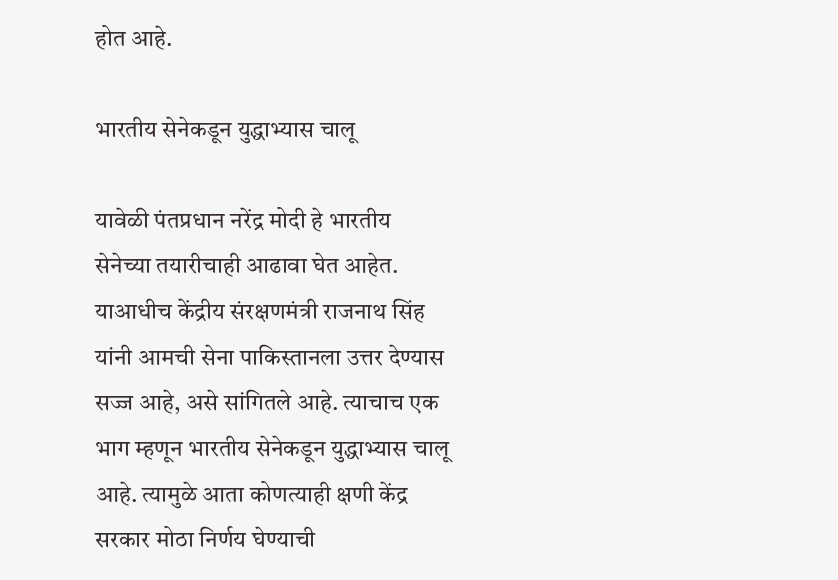होत आहे.

भारतीय सेनेकडून युद्धाभ्यास चालू

यावेळी पंतप्रधान नरेंद्र मोदी हे भारतीय सेनेच्या तयारीचाही आढावा घेत आहेत. याआधीच केंद्रीय संरक्षणमंत्री राजनाथ सिंह यांनी आमची सेना पाकिस्तानला उत्तर देण्यास सज्ज आहे, असे सांगितले आहे. त्याचाच एक भाग म्हणून भारतीय सेनेकडून युद्धाभ्यास चालू आहे. त्यामुळे आता कोणत्याही क्षणी केंद्र सरकार मोठा निर्णय घेण्याची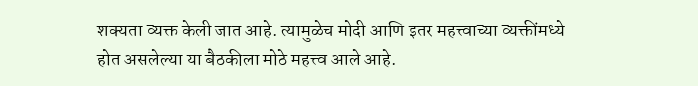शक्यता व्यक्त केली जात आहे. त्यामुळेच मोदी आणि इतर महत्त्वाच्या व्यक्तींमध्ये होत असलेल्या या बैठकीला मोठे महत्त्व आले आहे.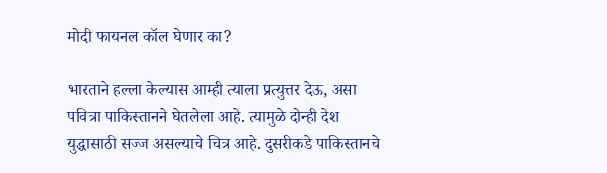मोदी फायनल कॉल घेणार का?

भारताने हल्ला केल्यास आम्ही त्याला प्रत्युत्तर देऊ, असा पवित्रा पाकिस्तानने घेतलेला आहे. त्यामुळे दोन्ही देश युद्धासाठी सज्ज असल्याचे चित्र आहे. दुसरीकडे पाकिस्तानचे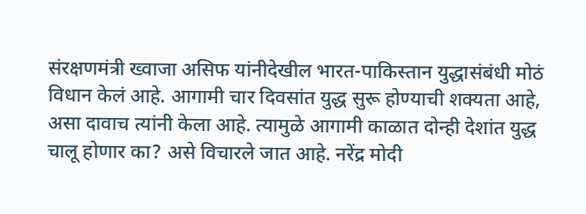संरक्षणमंत्री ख्वाजा असिफ यांनीदेखील भारत-पाकिस्तान युद्धासंबंधी मोठं विधान केलं आहे. आगामी चार दिवसांत युद्ध सुरू होण्याची शक्यता आहे, असा दावाच त्यांनी केला आहे. त्यामुळे आगामी काळात दोन्ही देशांत युद्ध चालू होणार का? असे विचारले जात आहे. नरेंद्र मोदी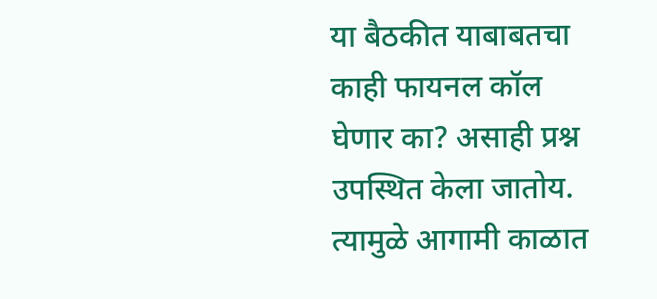या बैठकीत याबाबतचा काही फायनल कॉल घेणार का? असाही प्रश्न उपस्थित केला जातोय. त्यामुळे आगामी काळात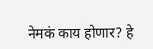नेमकं काय होणार? हे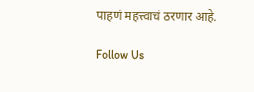पाहणं महत्त्वाचं ठरणार आहे.

Follow Us